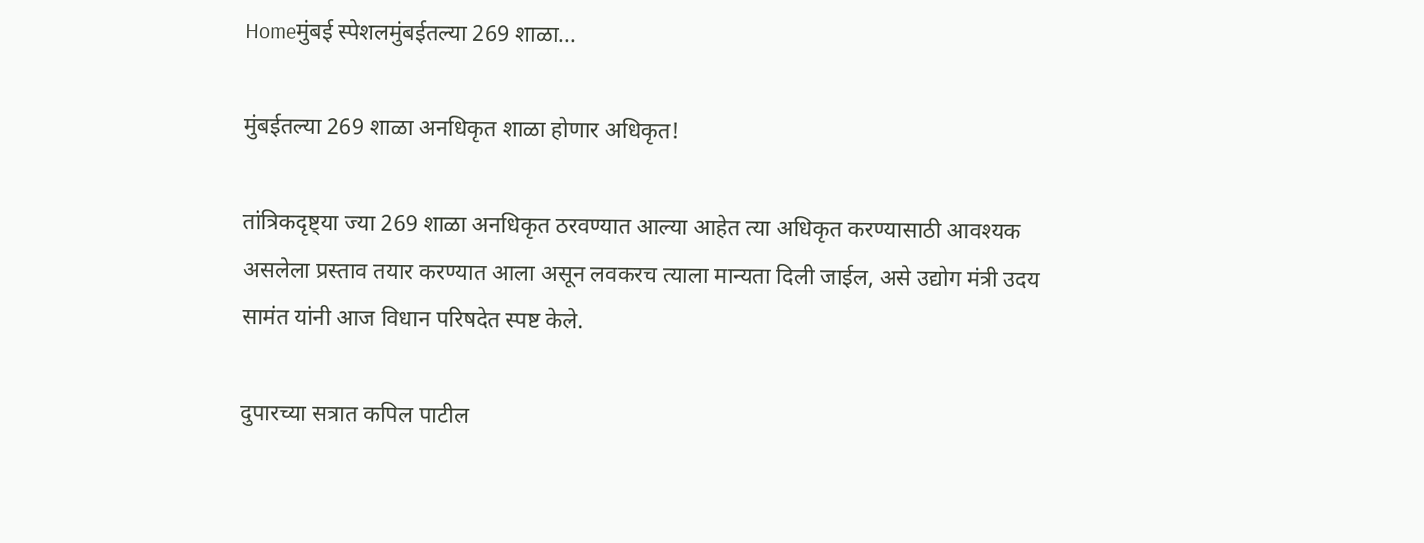Homeमुंबई स्पेशलमुंबईतल्या 269 शाळा...

मुंबईतल्या 269 शाळा अनधिकृत शाळा होणार अधिकृत!

तांत्रिकदृष्ट्या ज्या 269 शाळा अनधिकृत ठरवण्यात आल्या आहेत त्या अधिकृत करण्यासाठी आवश्यक असलेला प्रस्ताव तयार करण्यात आला असून लवकरच त्याला मान्यता दिली जाईल, असे उद्योग मंत्री उदय सामंत यांनी आज विधान परिषदेत स्पष्ट केले.

दुपारच्या सत्रात कपिल पाटील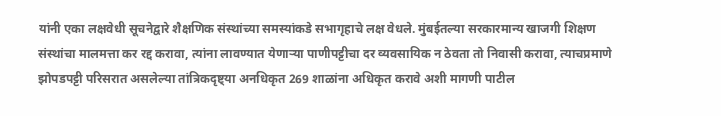यांनी एका लक्षवेधी सूचनेद्वारे शैक्षणिक संस्थांच्या समस्यांकडे सभागृहाचे लक्ष वेधले. मुंबईतल्या सरकारमान्य खाजगी शिक्षण संस्थांचा मालमत्ता कर रद्द करावा, त्यांना लावण्यात येणाऱ्या पाणीपट्टीचा दर व्यवसायिक न ठेवता तो निवासी करावा, त्याचप्रमाणे झोपडपट्टी परिसरात असलेल्या तांत्रिकदृष्ट्या अनधिकृत 269 शाळांना अधिकृत करावे अशी मागणी पाटील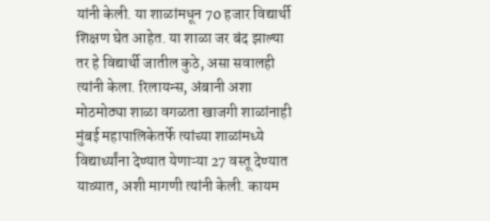यांनी केली. या शाळांमधून 70 हजार विद्यार्थी शिक्षण घेत आहेत. या शाळा जर बंद झाल्या तर हे विद्यार्थी जातील कुठे, असा सवालही त्यांनी केला. रिलायन्स, अंबानी अशा मोठमोठ्या शाळा वगळता खाजगी शाळांनाही मुंबई महापालिकेतर्फे त्यांच्या शाळांमध्ये विद्यार्थ्यांना देण्यात येणाऱ्या 27 वस्तू देण्यात याव्यात, अशी मागणी त्यांनी केली. कायम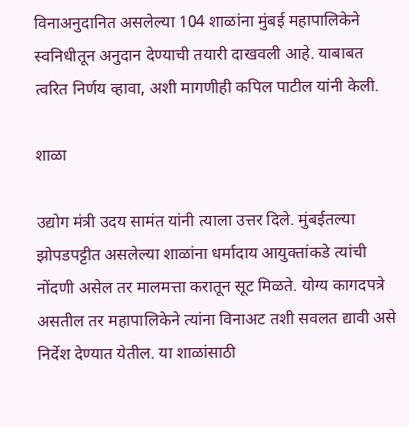विनाअनुदानित असलेल्या 104 शाळांना मुंबई महापालिकेने स्वनिधीतून अनुदान देण्याची तयारी दाखवली आहे. याबाबत त्वरित निर्णय व्हावा, अशी मागणीही कपिल पाटील यांनी केली.

शाळा

उद्योग मंत्री उदय सामंत यांनी त्याला उत्तर दिले. मुंबईतल्या झोपडपट्टीत असलेल्या शाळांना धर्मादाय आयुक्तांकडे त्यांची नोंदणी असेल तर मालमत्ता करातून सूट मिळते. योग्य कागदपत्रे असतील तर महापालिकेने त्यांना विनाअट तशी सवलत द्यावी असे निर्देश देण्यात येतील. या शाळांसाठी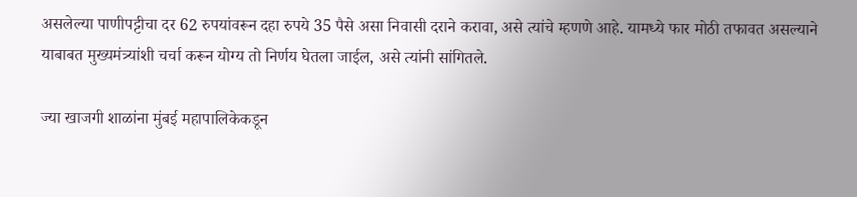असलेल्या पाणीपट्टीचा दर 62 रुपयांवरून दहा रुपये 35 पैसे असा निवासी दराने करावा, असे त्यांचे म्हणणे आहे. यामध्ये फार मोठी तफावत असल्याने याबाबत मुख्यमंत्र्यांशी चर्चा करून योग्य तो निर्णय घेतला जाईल, असे त्यांनी सांगितले.

ज्या खाजगी शाळांना मुंबई महापालिकेकडून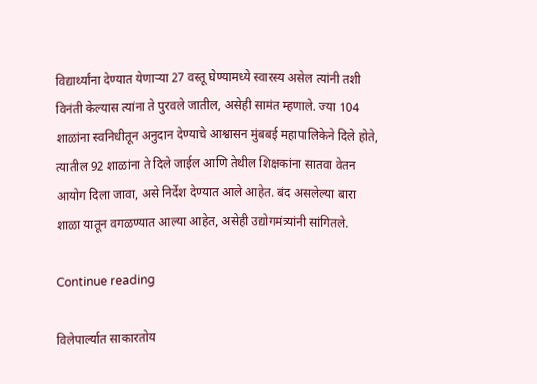विद्यार्थ्यांना देण्यात येणाऱ्या 27 वस्तू घेण्यामध्ये स्वारस्य असेल त्यांनी तशी विनंती केल्यास त्यांना ते पुरवले जातील, असेही सामंत म्हणाले. ज्या 104 शाळांना स्वनिधीतून अनुदान देण्याचे आश्वासन मुंबबई महापालिकेने दिले होते, त्यातील 92 शाळांना ते दिले जाईल आणि तेथील शिक्षकांना सातवा वेतन आयोग दिला जावा, असे निर्देश देण्यात आले आहेत. बंद असलेल्या बारा शाळा यातून वगळण्यात आल्या आहेत, असेही उद्योगमंत्र्यांनी सांगितले.

Continue reading

विलेपार्ल्यात साकारतोय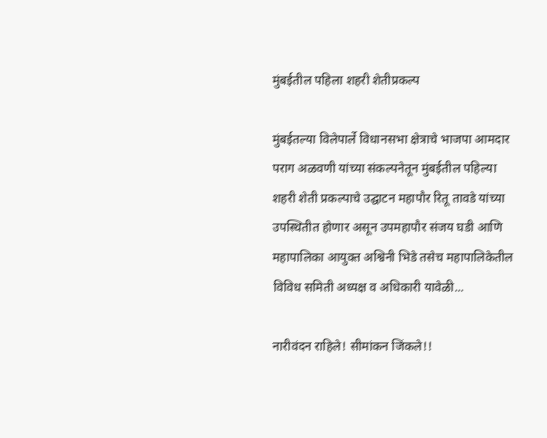मुंबईतील पहिला शहरी शेतीप्रकल्प

मुंबईतल्या विलेपार्ले विधानसभा क्षेत्राचे भाजपा आमदार पराग अळवणी यांच्या संकल्पनेतून मुंबईतील पहिल्या शहरी शेती प्रकल्पाचे उद्घाटन महापौर रितू तावडे यांच्या उपस्थितीत होणार असून उपमहापौर संजय घडी आणि महापालिका आयुक्त अश्विनी भिडे तसेच महापालिकेतील विविध समिती अध्यक्ष व अधिकारी यावेळी...

नारीवंदन राहिले! सीमांकन जिंकले!!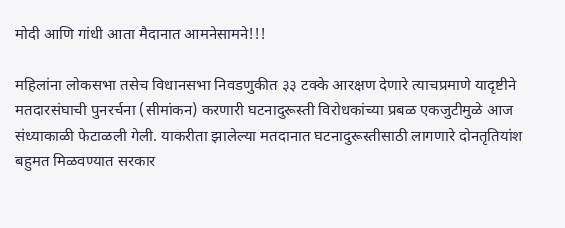मोदी आणि गांधी आता मैदानात आमनेसामने!!!

महिलांना लोकसभा तसेच विधानसभा निवडणुकीत ३३ टक्के आरक्षण देणारे त्याचप्रमाणे यादृष्टीने मतदारसंघाची पुनरर्चना (सीमांकन) करणारी घटनादुरूस्ती विरोधकांच्या प्रबळ एकजुटीमुळे आज संध्याकाळी फेटाळली गेली. याकरीता झालेल्या मतदानात घटनादुरूस्तीसाठी लागणारे दोनतृतियांश बहुमत मिळवण्यात सरकार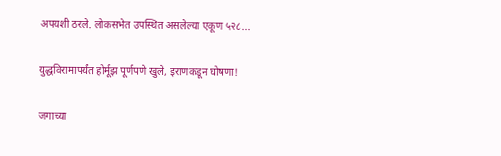अपयशी ठरले. लोकसभेत उपस्थित असलेल्या एकूण ५२८...

युद्धविरामापर्यंत होर्मूझ पूर्णपणे खुले, इराणकडून घोषणा!

जगाच्या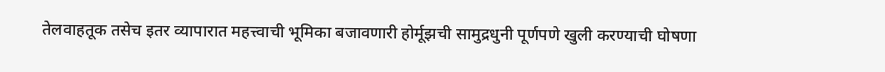तेलवाहतूक तसेच इतर व्यापारात महत्त्वाची भूमिका बजावणारी होर्मूझची सामुद्रधुनी पूर्णपणे खुली करण्याची घोषणा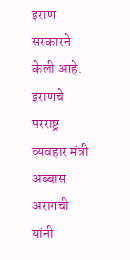इराण सरकारने केली आहे. इराणचे परराष्ट्र व्यवहार मंत्री अब्बास अरागची यांनी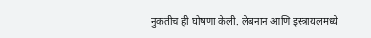नुकतीच ही घोषणा केली. लेबनान आणि इस्त्रायलमध्ये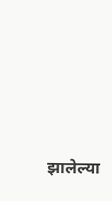झालेल्या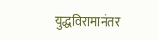युद्धविरामानंतर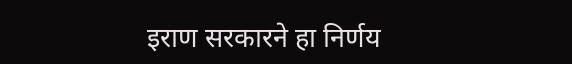इराण सरकारने हा निर्णय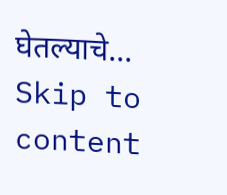घेतल्याचे...
Skip to content